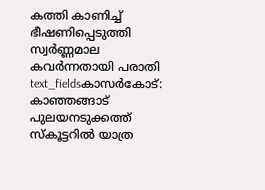കത്തി കാണിച്ച് ഭീഷണിപ്പെടുത്തി സ്വർണ്ണമാല കവർന്നതായി പരാതി
text_fieldsകാസർകോട്: കാഞ്ഞങ്ങാട് പുലയനടുക്കത്ത് സ്കൂട്ടറിൽ യാത്ര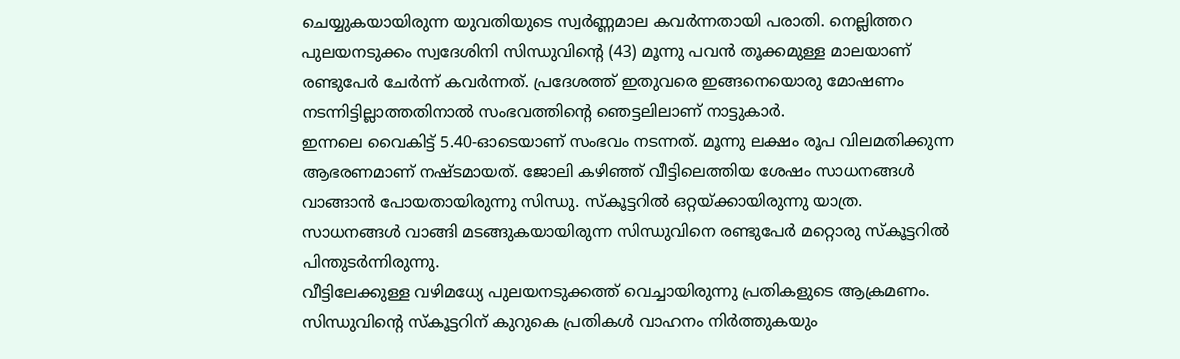ചെയ്യുകയായിരുന്ന യുവതിയുടെ സ്വർണ്ണമാല കവർന്നതായി പരാതി. നെല്ലിത്തറ പുലയനടുക്കം സ്വദേശിനി സിന്ധുവിന്റെ (43) മൂന്നു പവൻ തൂക്കമുള്ള മാലയാണ് രണ്ടുപേർ ചേർന്ന് കവർന്നത്. പ്രദേശത്ത് ഇതുവരെ ഇങ്ങനെയൊരു മോഷണം നടന്നിട്ടില്ലാത്തതിനാൽ സംഭവത്തിന്റെ ഞെട്ടലിലാണ് നാട്ടുകാർ.
ഇന്നലെ വൈകിട്ട് 5.40-ഓടെയാണ് സംഭവം നടന്നത്. മൂന്നു ലക്ഷം രൂപ വിലമതിക്കുന്ന ആഭരണമാണ് നഷ്ടമായത്. ജോലി കഴിഞ്ഞ് വീട്ടിലെത്തിയ ശേഷം സാധനങ്ങൾ വാങ്ങാൻ പോയതായിരുന്നു സിന്ധു. സ്കൂട്ടറിൽ ഒറ്റയ്ക്കായിരുന്നു യാത്ര. സാധനങ്ങൾ വാങ്ങി മടങ്ങുകയായിരുന്ന സിന്ധുവിനെ രണ്ടുപേർ മറ്റൊരു സ്കൂട്ടറിൽ പിന്തുടർന്നിരുന്നു.
വീട്ടിലേക്കുള്ള വഴിമധ്യേ പുലയനടുക്കത്ത് വെച്ചായിരുന്നു പ്രതികളുടെ ആക്രമണം. സിന്ധുവിന്റെ സ്കൂട്ടറിന് കുറുകെ പ്രതികൾ വാഹനം നിർത്തുകയും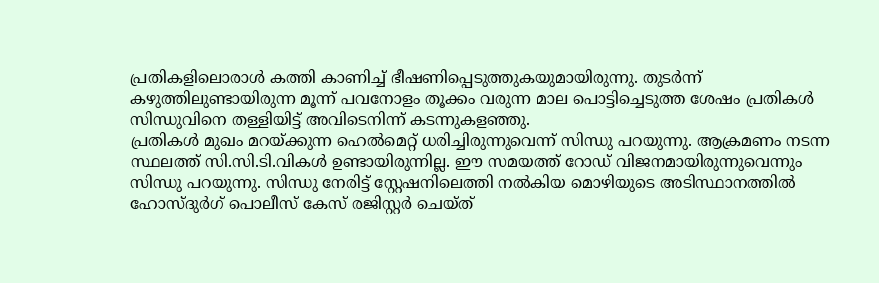പ്രതികളിലൊരാൾ കത്തി കാണിച്ച് ഭീഷണിപ്പെടുത്തുകയുമായിരുന്നു. തുടർന്ന് കഴുത്തിലുണ്ടായിരുന്ന മൂന്ന് പവനോളം തൂക്കം വരുന്ന മാല പൊട്ടിച്ചെടുത്ത ശേഷം പ്രതികൾ സിന്ധുവിനെ തള്ളിയിട്ട് അവിടെനിന്ന് കടന്നുകളഞ്ഞു.
പ്രതികൾ മുഖം മറയ്ക്കുന്ന ഹെൽമെറ്റ് ധരിച്ചിരുന്നുവെന്ന് സിന്ധു പറയുന്നു. ആക്രമണം നടന്ന സ്ഥലത്ത് സി.സി.ടി.വികൾ ഉണ്ടായിരുന്നില്ല. ഈ സമയത്ത് റോഡ് വിജനമായിരുന്നുവെന്നും സിന്ധു പറയുന്നു. സിന്ധു നേരിട്ട് സ്റ്റേഷനിലെത്തി നൽകിയ മൊഴിയുടെ അടിസ്ഥാനത്തിൽ ഹോസ്ദുർഗ് പൊലീസ് കേസ് രജിസ്റ്റർ ചെയ്ത്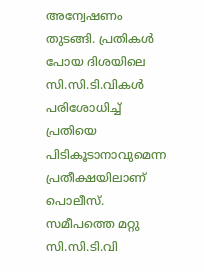അന്വേഷണം തുടങ്ങി. പ്രതികൾ പോയ ദിശയിലെ സി.സി.ടി.വികൾ പരിശോധിച്ച് പ്രതിയെ പിടികൂടാനാവുമെന്ന പ്രതീക്ഷയിലാണ് പൊലീസ്. സമീപത്തെ മറ്റു സി.സി.ടി.വി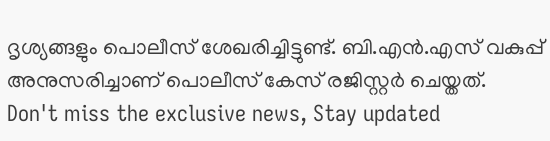ദൃശ്യങ്ങളും പൊലീസ് ശേഖരിച്ചിട്ടുണ്ട്. ബി.എൻ.എസ് വകുപ്പ് അനുസരിച്ചാണ് പൊലീസ് കേസ് രജിസ്റ്റർ ചെയ്തത്.
Don't miss the exclusive news, Stay updated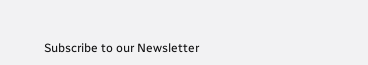Subscribe to our Newsletter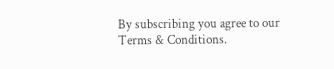By subscribing you agree to our Terms & Conditions.